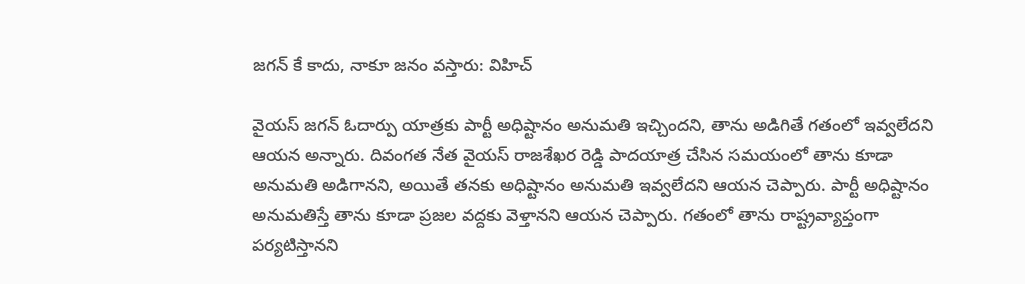జగన్ కే కాదు, నాకూ జనం వస్తారు: విహిచ్

వైయస్ జగన్ ఓదార్పు యాత్రకు పార్టీ అధిష్టానం అనుమతి ఇచ్చిందని, తాను అడిగితే గతంలో ఇవ్వలేదని ఆయన అన్నారు. దివంగత నేత వైయస్ రాజశేఖర రెడ్డి పాదయాత్ర చేసిన సమయంలో తాను కూడా అనుమతి అడిగానని, అయితే తనకు అధిష్టానం అనుమతి ఇవ్వలేదని ఆయన చెప్పారు. పార్టీ అధిష్టానం అనుమతిస్తే తాను కూడా ప్రజల వద్దకు వెళ్తానని ఆయన చెప్పారు. గతంలో తాను రాష్ట్రవ్యాప్తంగా పర్యటిస్తానని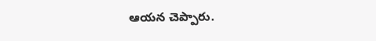ఆయన చెప్పారు.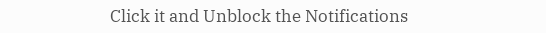Click it and Unblock the Notifications